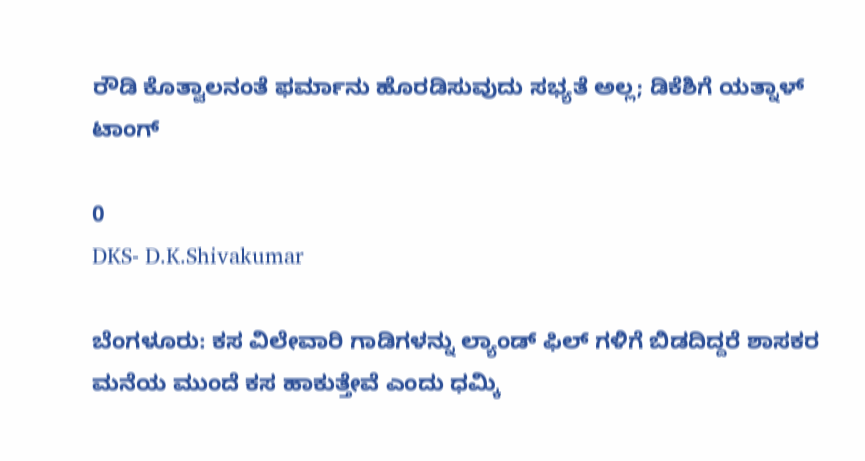ರೌಡಿ ಕೊತ್ವಾಲನಂತೆ ಫರ್ಮಾನು ಹೊರಡಿಸುವುದು ಸಭ್ಯತೆ ಅಲ್ಲ; ಡಿಕೆಶಿಗೆ ಯತ್ನಾಳ್ ಟಾಂಗ್

0
DKS- D.K.Shivakumar

ಬೆಂಗಳೂರು: ಕಸ ವಿಲೇವಾರಿ ಗಾಡಿಗಳನ್ನು ಲ್ಯಾಂಡ್ ಫಿಲ್ ಗಳಿಗೆ ಬಿಡದಿದ್ದರೆ ಶಾಸಕರ ಮನೆಯ ಮುಂದೆ ಕಸ ಹಾಕುತ್ತೇವೆ ಎಂದು ಧಮ್ಕಿ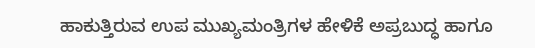ಹಾಕುತ್ತಿರುವ ಉಪ ಮುಖ್ಯಮಂತ್ರಿಗಳ ಹೇಳಿಕೆ ಅಪ್ರಬುದ್ಧ ಹಾಗೂ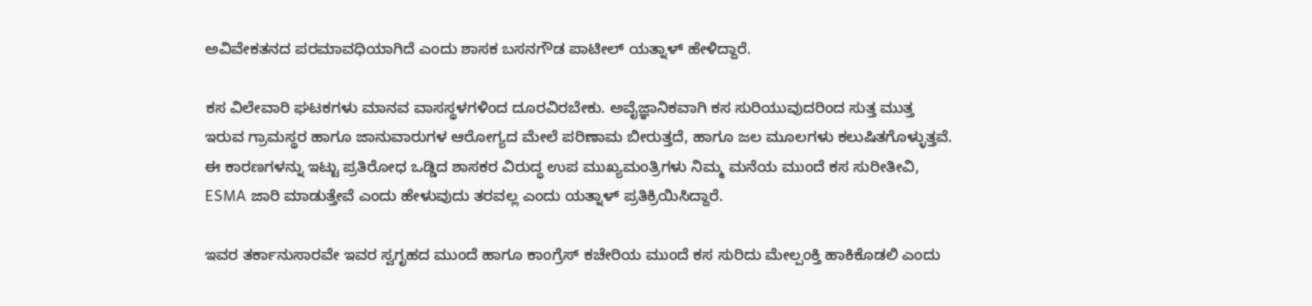ಅವಿವೇಕತನದ ಪರಮಾವಧಿಯಾಗಿದೆ ಎಂದು ಶಾಸಕ ಬಸನಗೌಡ ಪಾಟೀಲ್ ಯತ್ನಾಳ್ ಹೇಳಿದ್ದಾರೆ.

ಕಸ ವಿಲೇವಾರಿ ಘಟಕಗಳು ಮಾನವ ವಾಸಸ್ಥಳಗಳಿಂದ ದೂರವಿರಬೇಕು. ಅವೈಜ್ಞಾನಿಕವಾಗಿ ಕಸ ಸುರಿಯುವುದರಿಂದ ಸುತ್ತ ಮುತ್ತ ಇರುವ ಗ್ರಾಮಸ್ಥರ ಹಾಗೂ ಜಾನುವಾರುಗಳ ಆರೋಗ್ಯದ ಮೇಲೆ ಪರಿಣಾಮ ಬೀರುತ್ತದೆ, ಹಾಗೂ ಜಲ ಮೂಲಗಳು ಕಲುಷಿತಗೊಳ್ಳುತ್ತವೆ. ಈ ಕಾರಣಗಳನ್ನು ಇಟ್ಟು ಪ್ರತಿರೋಧ ಒಡ್ಡಿದ ಶಾಸಕರ ವಿರುದ್ಧ ಉಪ ಮುಖ್ಯಮಂತ್ರಿಗಳು ನಿಮ್ಮ ಮನೆಯ ಮುಂದೆ ಕಸ ಸುರೀತೀವಿ, ESMA ಜಾರಿ ಮಾಡುತ್ತೇವೆ ಎಂದು ಹೇಳುವುದು ತರವಲ್ಲ ಎಂದು ಯತ್ನಾಳ್ ಪ್ರತಿಕ್ರಿಯಿಸಿದ್ದಾರೆ.

ಇವರ ತರ್ಕಾನುಸಾರವೇ ಇವರ ಸ್ವಗೃಹದ ಮುಂದೆ ಹಾಗೂ ಕಾಂಗ್ರೆಸ್ ಕಚೇರಿಯ ಮುಂದೆ ಕಸ ಸುರಿದು ಮೇಲ್ಪಂಕ್ತಿ ಹಾಕಿಕೊಡಲಿ ಎಂದು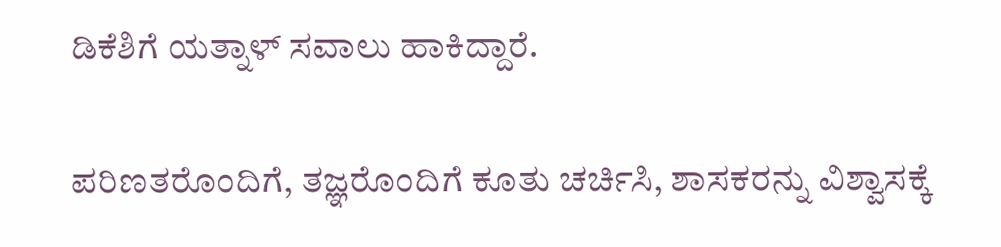ಡಿಕೆಶಿಗೆ ಯತ್ನಾಳ್ ಸವಾಲು ಹಾಕಿದ್ದಾರೆ.

ಪರಿಣತರೊಂದಿಗೆ, ತಜ್ಞರೊಂದಿಗೆ ಕೂತು ಚರ್ಚಿಸಿ, ಶಾಸಕರನ್ನು ವಿಶ್ವಾಸಕ್ಕೆ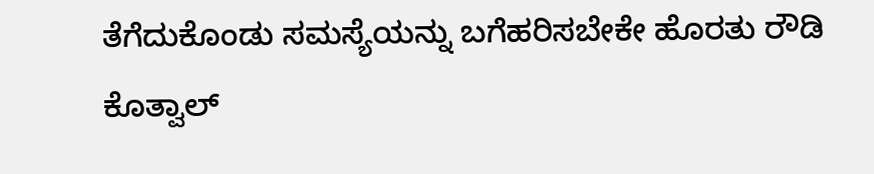ತೆಗೆದುಕೊಂಡು ಸಮಸ್ಯೆಯನ್ನು ಬಗೆಹರಿಸಬೇಕೇ ಹೊರತು ರೌಡಿ ಕೊತ್ವಾಲ್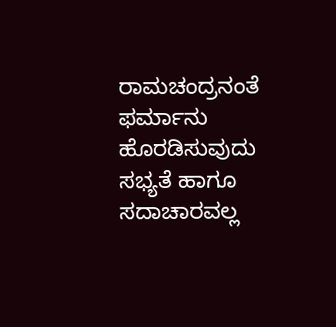ರಾಮಚಂದ್ರನಂತೆ ಫರ್ಮಾನು ಹೊರಡಿಸುವುದು ಸಭ್ಯತೆ ಹಾಗೂ ಸದಾಚಾರವಲ್ಲ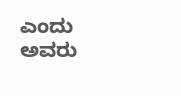ಎಂದು ಅವರು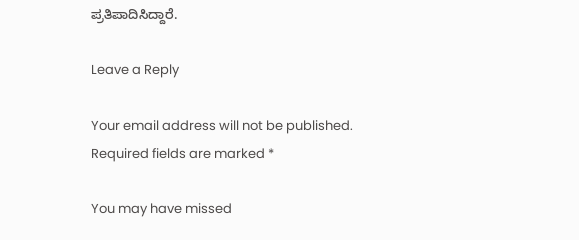ಪ್ರತಿಪಾದಿಸಿದ್ದಾರೆ.

Leave a Reply

Your email address will not be published. Required fields are marked *

You may have missed